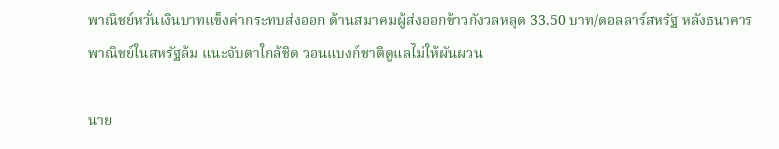พาณิชย์หวั่นเงินบาทแข็งค่ากระทบส่งออก ด้านสมาคมผู้ส่งออกข้าวกังวลหลุด 33.50 บาท/ดอลลาร์สหรัฐ หลังธนาคารพาณิชย์ในสหรัฐล้ม แนะจับตาใกล้ชิด วอนแบงก์ชาติดูแลไม่ให้ผันผวน

นาย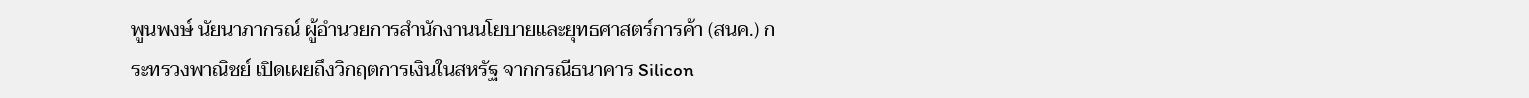พูนพงษ์ นัยนาภากรณ์ ผู้อำนวยการสำนักงานนโยบายและยุทธศาสตร์การค้า (สนค.) กระทรวงพาณิชย์ เปิดเผยถึงวิกฤตการเงินในสหรัฐ จากกรณีธนาคาร Silicon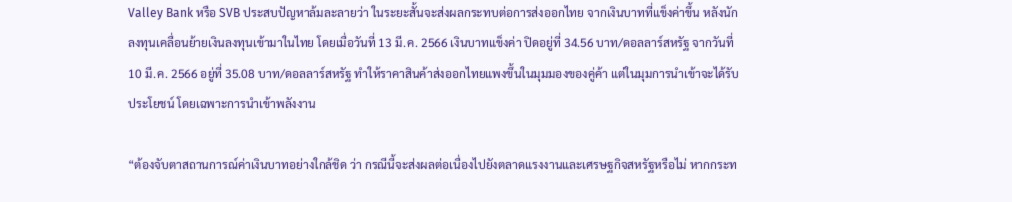Valley Bank หรือ SVB ประสบปัญหาล้มละลายว่า ในระยะสั้นจะส่งผลกระทบต่อการส่งออกไทย จากเงินบาทที่แข็งค่าขึ้น หลังนักลงทุนเคลื่อนย้ายเงินลงทุนเข้ามาในไทย โดยเมื่อวันที่ 13 มี.ค. 2566 เงินบาทแข็งค่า ปิดอยู่ที่ 34.56 บาท/ดอลลาร์สหรัฐ จากวันที่ 10 มี.ค. 2566 อยู่ที่ 35.08 บาท/ดอลลาร์สหรัฐ ทำให้ราคาสินค้าส่งออกไทยแพงขึ้นในมุมมองของคู่ค้า แต่ในมุมการนำเข้าจะได้รับประโยชน์ โดยเฉพาะการนำเข้าพลังงาน

“ต้องจับตาสถานการณ์ค่าเงินบาทอย่างใกล้ชิด ว่า กรณีนี้จะส่งผลต่อเนื่องไปยังตลาดแรงงานและเศรษฐกิจสหรัฐหรือไม่ หากกระท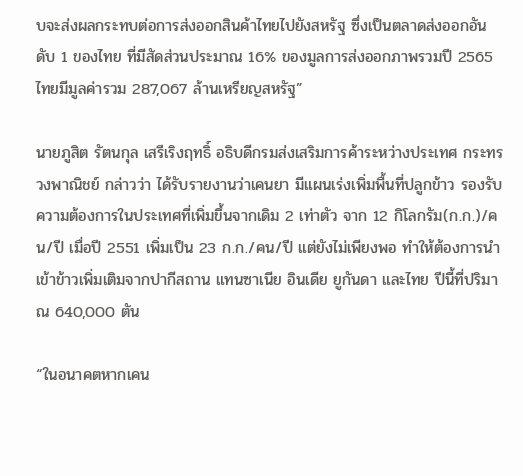บจะส่งผลกระทบต่อการส่งออกสินค้าไทยไปยังสหรัฐ ซึ่งเป็นตลาดส่งออกอันดับ 1 ของไทย ที่มีสัดส่วนประมาณ 16% ของมูลการส่งออกภาพรวมปี 2565 ไทยมีมูลค่ารวม 287,067 ล้านเหรียญสหรัฐ”

นายภูสิต รัตนกุล เสรีเริงฤทธิ์ อธิบดีกรมส่งเสริมการค้าระหว่างประเทศ กระทรวงพาณิชย์ กล่าวว่า ได้รับรายงานว่าเคนยา มีแผนเร่งเพิ่มพื้นที่ปลูกข้าว รองรับความต้องการในประเทศที่เพิ่มขึ้นจากเดิม 2 เท่าตัว จาก 12 กิโลกรัม(ก.ก.)/คน/ปี เมื่อปี 2551 เพิ่มเป็น 23 ก.ก./คน/ปี แต่ยังไม่เพียงพอ ทำให้ต้องการนำเข้าข้าวเพิ่มเติมจากปากีสถาน แทนซาเนีย อินเดีย ยูกันดา และไทย ปีนี้ที่ปริมาณ 640,000 ตัน

“ในอนาคตหากเคน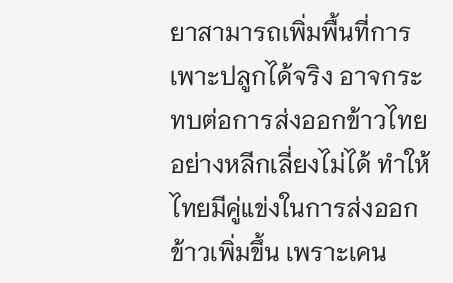ยาสามารถเพิ่มพื้นที่การเพาะปลูกได้จริง อาจกระทบต่อการส่งออกข้าวไทยอย่างหลีกเลี่ยงไม่ได้ ทำให้ไทยมีคู่แข่งในการส่งออกข้าวเพิ่มขึ้น เพราะเคน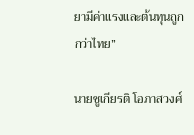ยามีค่าแรงและต้นทุนถูกกว่าไทย”

นายชูเกียรติ โอภาสวงศ์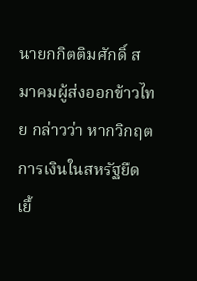นายกกิตติมศักดิ์ สมาคมผู้ส่งออกข้าวไทย กล่าวว่า หากวิกฤตการเงินในสหรัฐยืดเยื้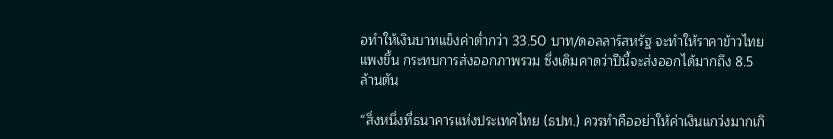อทำให้เงินบาทแข็งค่าตํ่ากว่า 33.50 บาท/ดอลลาร์สหรัฐ จะทำให้ราคาข้าวไทยแพงขึ้น กระทบการส่งออกภาพรวม ซึ่งเดิมคาดว่าปีนี้จะส่งออกได้มากถึง 8.5 ล้านตัน

“สิ่งหนึ่งที่ธนาคารแห่งประเทศไทย (ธปท.) ควรทำคืออย่าให้ค่าเงินแกว่งมากเกิ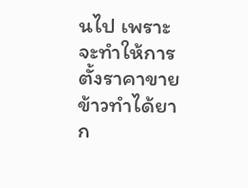นไป เพราะจะทำให้การตั้งราคาขายข้าวทำได้ยาก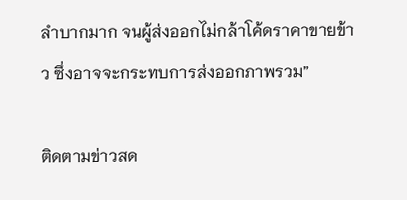ลำบากมาก จนผู้ส่งออกไม่กล้าโค้ดราคาขายข้าว ซึ่งอาจจะกระทบการส่งออกภาพรวม”

ติดตามข่าวสด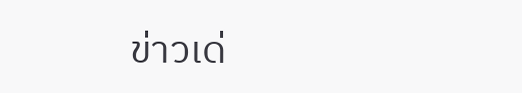ข่าวเด่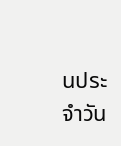นประจำวัน